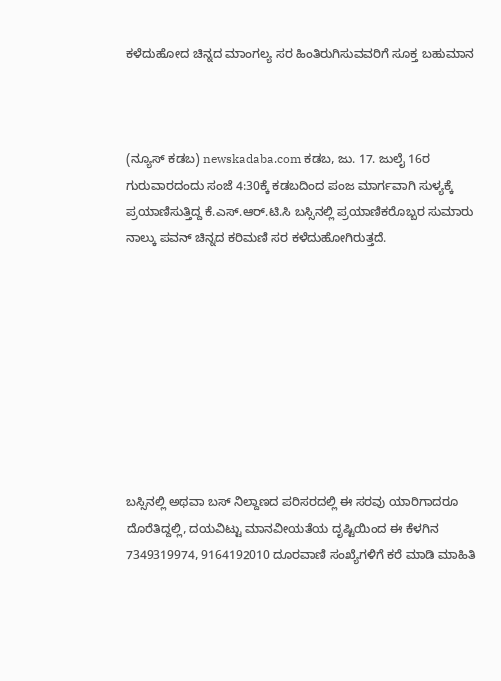ಕಳೆದುಹೋದ ಚಿನ್ನದ ಮಾಂಗಲ್ಯ ಸರ ಹಿಂತಿರುಗಿಸುವವರಿಗೆ ಸೂಕ್ತ ಬಹುಮಾನ



(ನ್ಯೂಸ್ ಕಡಬ) newskadaba.com ಕಡಬ, ಜು. 17. ಜುಲೈ 16ರ ಗುರುವಾರದಂದು ಸಂಜೆ 4:30ಕ್ಕೆ ಕಡಬದಿಂದ ಪಂಜ ಮಾರ್ಗವಾಗಿ ಸುಳ್ಯಕ್ಕೆ ಪ್ರಯಾಣಿಸುತ್ತಿದ್ದ ಕೆ.ಎಸ್.ಆರ್.ಟಿ.ಸಿ ಬಸ್ಸಿನಲ್ಲಿ ಪ್ರಯಾಣಿಕರೊಬ್ಬರ ಸುಮಾರು ನಾಲ್ಕು ಪವನ್ ಚಿನ್ನದ ಕರಿಮಣಿ ಸರ ಕಳೆದುಹೋಗಿರುತ್ತದೆ.









ಬಸ್ಸಿನಲ್ಲಿ ಅಥವಾ ಬಸ್ ನಿಲ್ದಾಣದ ಪರಿಸರದಲ್ಲಿ ಈ ಸರವು ಯಾರಿಗಾದರೂ ದೊರೆತಿದ್ದಲ್ಲಿ, ದಯವಿಟ್ಟು ಮಾನವೀಯತೆಯ ದೃಷ್ಟಿಯಿಂದ ಈ ಕೆಳಗಿನ 7349319974, 9164192010 ದೂರವಾಣಿ ಸಂಖ್ಯೆಗಳಿಗೆ ಕರೆ ಮಾಡಿ ಮಾಹಿತಿ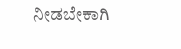ನೀಡಬೇಕಾಗಿ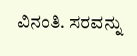ವಿನಂತಿ. ಸರವನ್ನು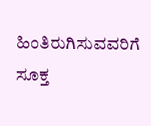ಹಿಂತಿರುಗಿಸುವವರಿಗೆ ಸೂಕ್ತ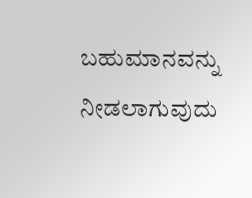ಬಹುಮಾನವನ್ನು ನೀಡಲಾಗುವುದು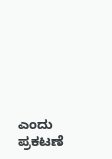ಎಂದು ಪ್ರಕಟಣೆ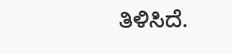ತಿಳಿಸಿದೆ.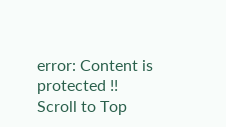error: Content is protected !!
Scroll to Top